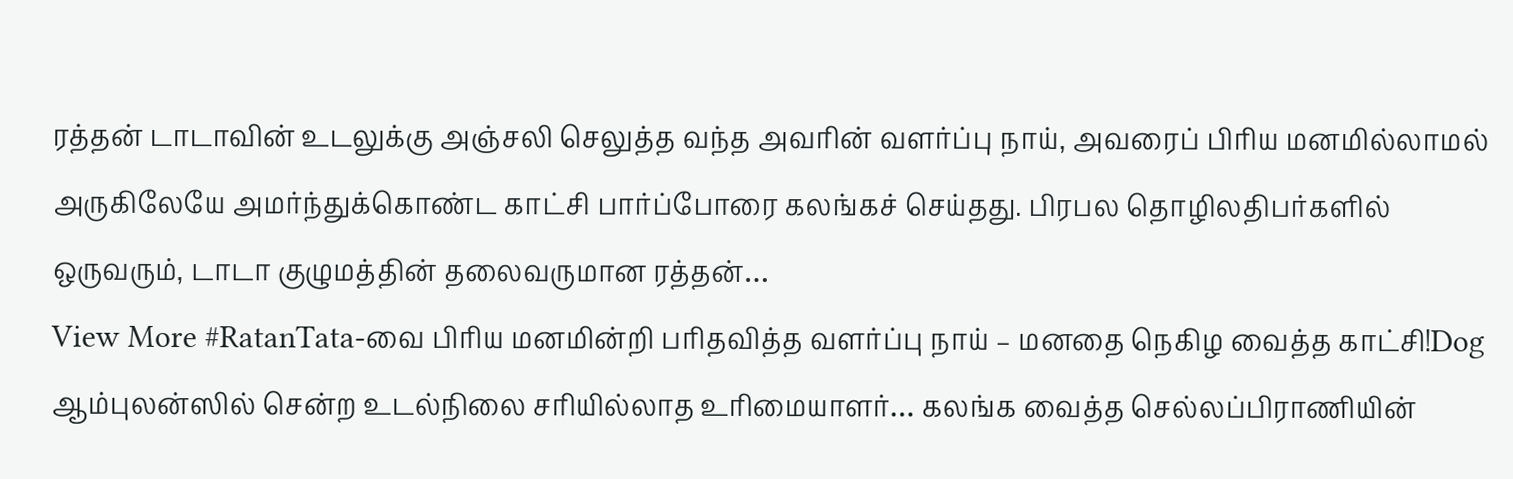ரத்தன் டாடாவின் உடலுக்கு அஞ்சலி செலுத்த வந்த அவரின் வளர்ப்பு நாய், அவரைப் பிரிய மனமில்லாமல் அருகிலேயே அமர்ந்துக்கொண்ட காட்சி பார்ப்போரை கலங்கச் செய்தது. பிரபல தொழிலதிபர்களில் ஒருவரும், டாடா குழுமத்தின் தலைவருமான ரத்தன்…
View More #RatanTata-வை பிரிய மனமின்றி பரிதவித்த வளர்ப்பு நாய் – மனதை நெகிழ வைத்த காட்சி!Dog
ஆம்புலன்ஸில் சென்ற உடல்நிலை சரியில்லாத உரிமையாளர்… கலங்க வைத்த செல்லப்பிராணியின்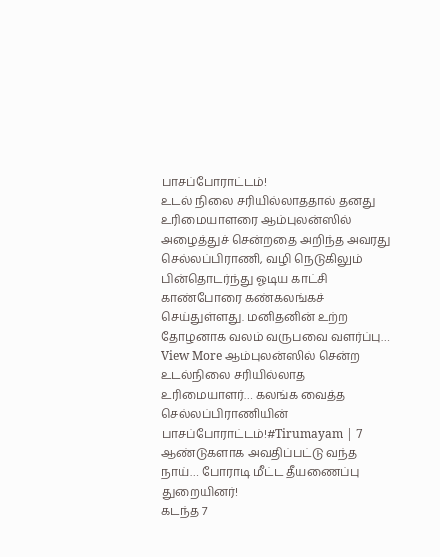பாசப்போராட்டம்!
உடல் நிலை சரியில்லாததால் தனது உரிமையாளரை ஆம்புலன்ஸில் அழைத்துச் சென்றதை அறிந்த அவரது செல்லப்பிராணி, வழி நெடுகிலும் பின்தொடர்ந்து ஓடிய காட்சி காண்போரை கண்கலங்கச் செய்துள்ளது. மனிதனின் உற்ற தோழனாக வலம் வருபவை வளர்ப்பு…
View More ஆம்புலன்ஸில் சென்ற உடல்நிலை சரியில்லாத உரிமையாளர்… கலங்க வைத்த செல்லப்பிராணியின் பாசப்போராட்டம்!#Tirumayam | 7 ஆண்டுகளாக அவதிப்பட்டு வந்த நாய்… போராடி மீட்ட தீயணைப்பு துறையினர்!
கடந்த 7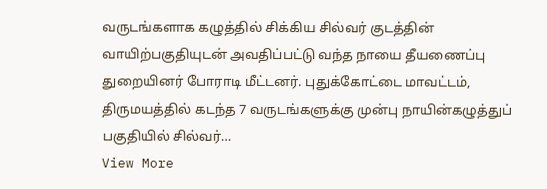வருடங்களாக கழுத்தில் சிக்கிய சில்வர் குடத்தின் வாயிற்பகுதியுடன் அவதிப்பட்டு வந்த நாயை தீயணைப்பு துறையினர் போராடி மீட்டனர். புதுக்கோட்டை மாவட்டம், திருமயத்தில் கடந்த 7 வருடங்களுக்கு முன்பு நாயின்கழுத்துப் பகுதியில் சில்வர்…
View More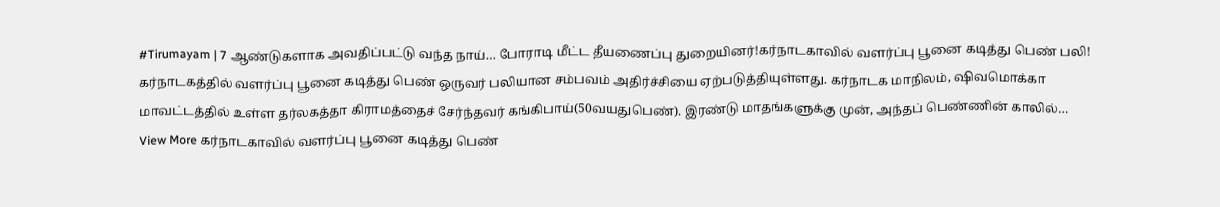#Tirumayam | 7 ஆண்டுகளாக அவதிப்பட்டு வந்த நாய்… போராடி மீட்ட தீயணைப்பு துறையினர்!கர்நாடகாவில் வளர்ப்பு பூனை கடித்து பெண் பலி!
கர்நாடகத்தில் வளர்ப்பு பூனை கடித்து பெண் ஒருவர் பலியான சம்பவம் அதிர்ச்சியை ஏற்படுத்தியுள்ளது. கர்நாடக மாநிலம், ஷிவமொக்கா மாவட்டத்தில் உள்ள தர்லகத்தா கிராமத்தைச் சேர்ந்தவர் கங்கிபாய்(50வயதுபெண்). இரண்டு மாதங்களுக்கு முன், அந்தப் பெண்ணின் காலில்…
View More கர்நாடகாவில் வளர்ப்பு பூனை கடித்து பெண்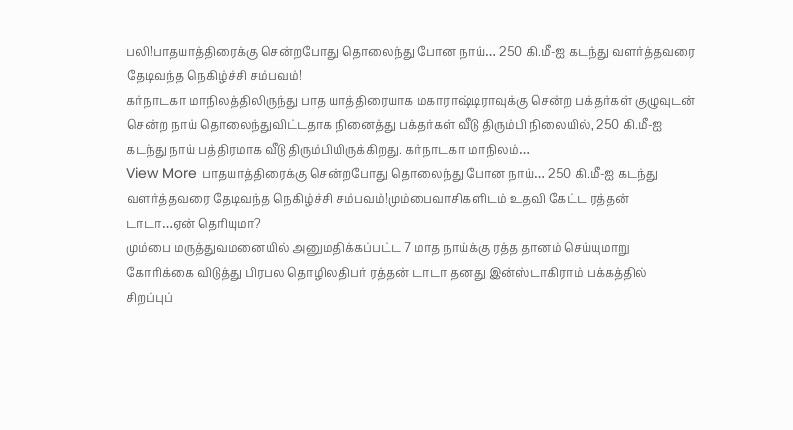பலி!பாதயாத்திரைக்கு சென்றபோது தொலைந்து போன நாய்… 250 கி.மீ-ஐ கடந்து வளர்த்தவரை தேடிவந்த நெகிழ்ச்சி சம்பவம்!
கர்நாடகா மாநிலத்திலிருந்து பாத யாத்திரையாக மகாராஷ்டிராவுக்கு சென்ற பக்தர்கள் குழுவுடன் சென்ற நாய் தொலைந்துவிட்டதாக நினைத்து பக்தர்கள் வீடு திரும்பி நிலையில், 250 கி.மீ-ஐ கடந்து நாய் பத்திரமாக வீடு திரும்பியிருக்கிறது. கர்நாடகா மாநிலம்…
View More பாதயாத்திரைக்கு சென்றபோது தொலைந்து போன நாய்… 250 கி.மீ-ஐ கடந்து வளர்த்தவரை தேடிவந்த நெகிழ்ச்சி சம்பவம்!மும்பைவாசிகளிடம் உதவி கேட்ட ரத்தன் டாடா…ஏன் தெரியுமா?
மும்பை மருத்துவமனையில் அனுமதிக்கப்பட்ட 7 மாத நாய்க்கு ரத்த தானம் செய்யுமாறு கோரிக்கை விடுத்து பிரபல தொழிலதிபர் ரத்தன் டாடா தனது இன்ஸ்டாகிராம் பக்கத்தில் சிறப்புப்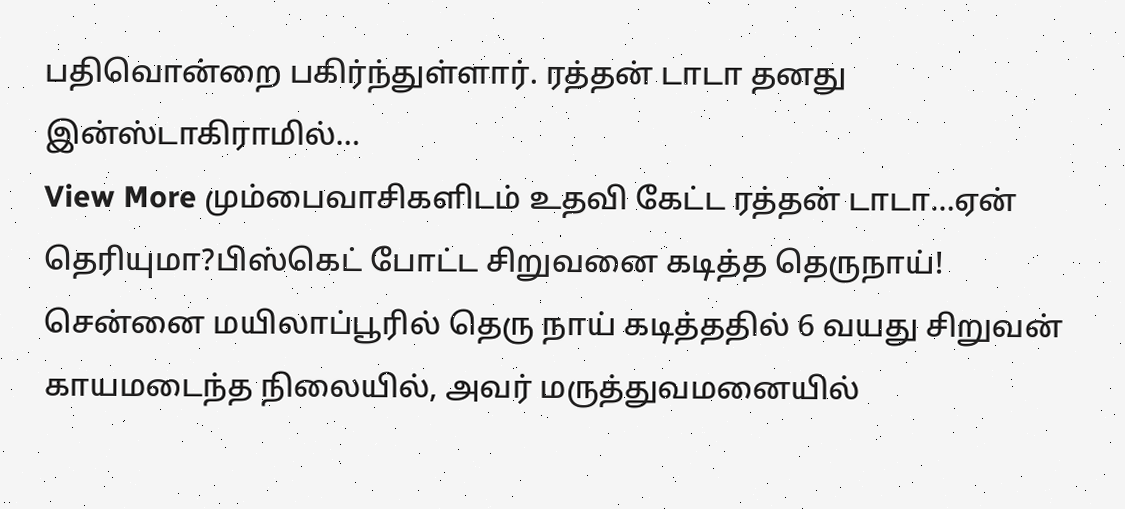பதிவொன்றை பகிர்ந்துள்ளார். ரத்தன் டாடா தனது இன்ஸ்டாகிராமில்…
View More மும்பைவாசிகளிடம் உதவி கேட்ட ரத்தன் டாடா…ஏன் தெரியுமா?பிஸ்கெட் போட்ட சிறுவனை கடித்த தெருநாய்!
சென்னை மயிலாப்பூரில் தெரு நாய் கடித்ததில் 6 வயது சிறுவன் காயமடைந்த நிலையில், அவர் மருத்துவமனையில்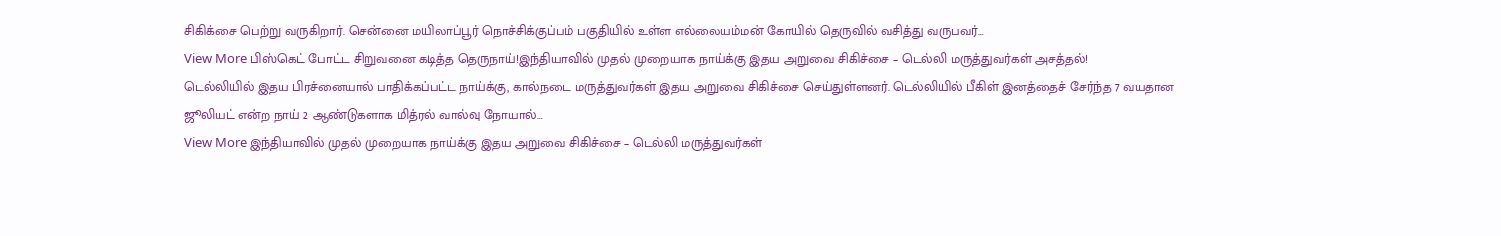சிகிக்சை பெற்று வருகிறார். சென்னை மயிலாப்பூர் நொச்சிக்குப்பம் பகுதியில் உள்ள எல்லையம்மன் கோயில் தெருவில் வசித்து வருபவர்…
View More பிஸ்கெட் போட்ட சிறுவனை கடித்த தெருநாய்!இந்தியாவில் முதல் முறையாக நாய்க்கு இதய அறுவை சிகிச்சை – டெல்லி மருத்துவர்கள் அசத்தல்!
டெல்லியில் இதய பிரச்னையால் பாதிக்கப்பட்ட நாய்க்கு, கால்நடை மருத்துவர்கள் இதய அறுவை சிகிச்சை செய்துள்ளனர். டெல்லியில் பீகிள் இனத்தைச் சேர்ந்த 7 வயதான ஜூலியட் என்ற நாய் 2 ஆண்டுகளாக மித்ரல் வால்வு நோயால்…
View More இந்தியாவில் முதல் முறையாக நாய்க்கு இதய அறுவை சிகிச்சை – டெல்லி மருத்துவர்கள்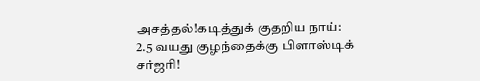அசத்தல்!கடித்துக் குதறிய நாய்: 2.5 வயது குழந்தைக்கு பிளாஸ்டிக் சர்ஜரி!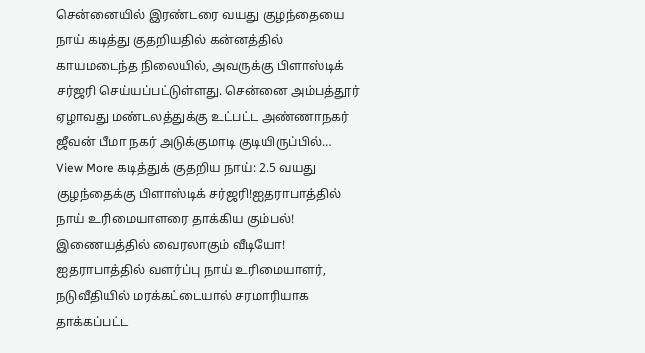சென்னையில் இரண்டரை வயது குழந்தையை நாய் கடித்து குதறியதில் கன்னத்தில் காயமடைந்த நிலையில், அவருக்கு பிளாஸ்டிக் சர்ஜரி செய்யப்பட்டுள்ளது. சென்னை அம்பத்தூர் ஏழாவது மண்டலத்துக்கு உட்பட்ட அண்ணாநகர் ஜீவன் பீமா நகர் அடுக்குமாடி குடியிருப்பில்…
View More கடித்துக் குதறிய நாய்: 2.5 வயது குழந்தைக்கு பிளாஸ்டிக் சர்ஜரி!ஐதராபாத்தில் நாய் உரிமையாளரை தாக்கிய கும்பல்! இணையத்தில் வைரலாகும் வீடியோ!
ஐதராபாத்தில் வளர்ப்பு நாய் உரிமையாளர், நடுவீதியில் மரக்கட்டையால் சரமாரியாக தாக்கப்பட்ட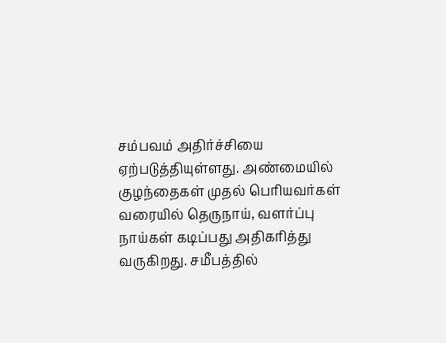சம்பவம் அதிர்ச்சியை ஏற்படுத்தியுள்ளது. அண்மையில் குழந்தைகள் முதல் பெரியவர்கள் வரையில் தெருநாய், வளர்ப்பு நாய்கள் கடிப்பது அதிகரித்து வருகிறது. சமீபத்தில்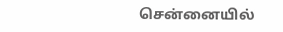சென்னையில்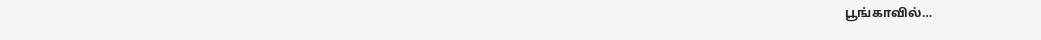பூங்காவில்…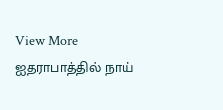View More ஐதராபாத்தில் நாய்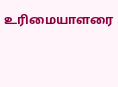உரிமையாளரை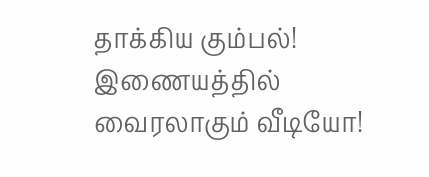தாக்கிய கும்பல்! இணையத்தில் வைரலாகும் வீடியோ!